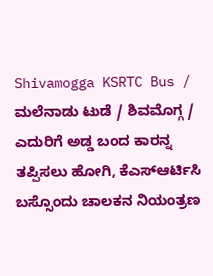Shivamogga KSRTC Bus / ಮಲೆನಾಡು ಟುಡೆ / ಶಿವಮೊಗ್ಗ / ಎದುರಿಗೆ ಅಡ್ಡ ಬಂದ ಕಾರನ್ನ ತಪ್ಪಿಸಲು ಹೋಗಿ, ಕೆಎಸ್ಆರ್ಟಿಸಿ ಬಸ್ಸೊಂದು ಚಾಲಕನ ನಿಯಂತ್ರಣ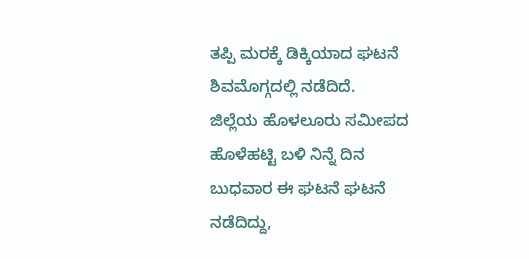ತಪ್ಪಿ ಮರಕ್ಕೆ ಡಿಕ್ಕಿಯಾದ ಘಟನೆ ಶಿವಮೊಗ್ಗದಲ್ಲಿ ನಡೆದಿದೆ.
ಜಿಲ್ಲೆಯ ಹೊಳಲೂರು ಸಮೀಪದ ಹೊಳೆಹಟ್ಟಿ ಬಳಿ ನಿನ್ನೆ ದಿನ ಬುಧವಾರ ಈ ಘಟನೆ ಘಟನೆ ನಡೆದಿದ್ದು,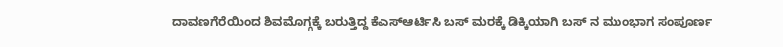ದಾವಣಗೆರೆಯಿಂದ ಶಿವಮೊಗ್ಗಕ್ಕೆ ಬರುತ್ತಿದ್ದ ಕೆಎಸ್ಆರ್ಟಿಸಿ ಬಸ್ ಮರಕ್ಕೆ ಡಿಕ್ಕಿಯಾಗಿ ಬಸ್ ನ ಮುಂಭಾಗ ಸಂಪೂರ್ಣ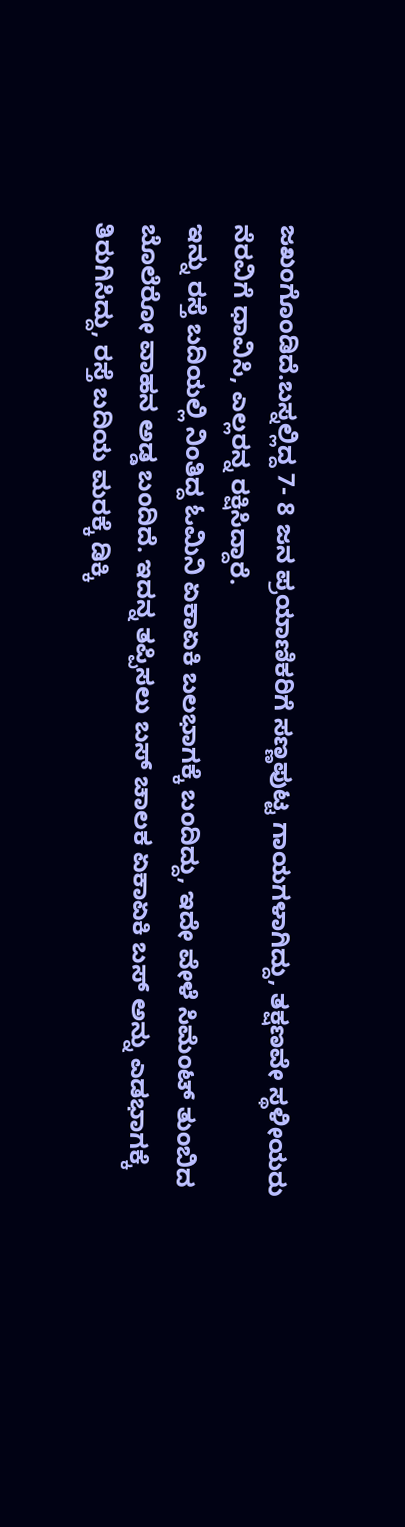ಜಖಂಗೊಂಡಿದೆ.ಬಸ್ನಲ್ಲಿದ್ದ 7- 8 ಜನ ಪ್ರಯಾಣಿಕರಿಗೆ ಸಣ್ಣಪುಟ್ಟ ಗಾಯಗಳಾಗಿದ್ದು, ತಕ್ಷಣವೇ ಸ್ಥಳೀಯರು ನೆರವಿಗೆ ಧಾವಿಸಿ, ಎಲ್ಲರನ್ನ ರಕ್ಷಿಸಿದ್ದಾರೆ.
ಇನ್ನು ರಸ್ತೆ ಬದಿಯಲ್ಲಿ ನಿಂತಿದ್ದ ಓಮಿನಿ ಏಕಾಏಕಿ ಬಲಭಾಗಕ್ಕೆ ಬಂದಿದ್ದು, ಇದೇ ವೇಳೆ ಸಿಮೆಂಟ್ ತುಂಬಿದ ಬೊಲೆರೋ ವಾಹನ ಅಡ್ಡ ಬಂದಿದೆ. ಇದನ್ನ ತಪ್ಪಿಸಲು ಬಸ್ ಚಾಲಕ ಏಕಾಏಕಿ ಬಸ್ ಅನ್ನು ಎಡಭಾಗಕ್ಕೆ ತಿರುಗಿಸಿದ್ದು, ರಸ್ತೆ ಬದಿಯ ಮರಕ್ಕೆ ಡಿಕ್ಕಿ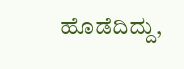ಹೊಡೆದಿದ್ದು,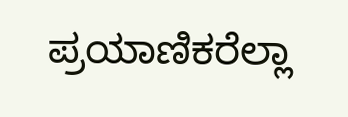ಪ್ರಯಾಣಿಕರೆಲ್ಲಾ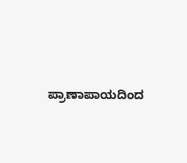ಪ್ರಾಣಾಪಾಯದಿಂದ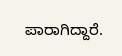ಪಾರಾಗಿದ್ದಾರೆ.